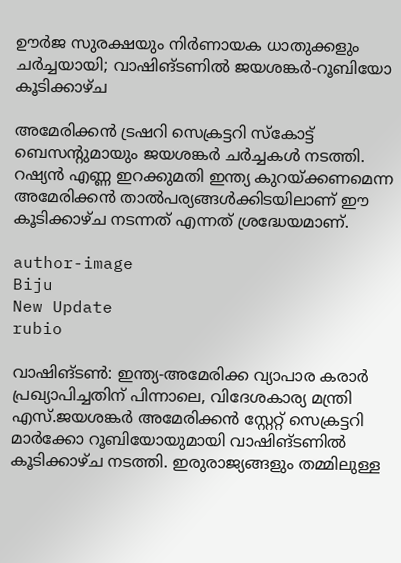ഊര്‍ജ സുരക്ഷയും നിര്‍ണായക ധാതുക്കളും ചര്‍ച്ചയായി; വാഷിങ്ടണില്‍ ജയശങ്കര്‍-റൂബിയോ കൂടിക്കാഴ്ച

അമേരിക്കന്‍ ട്രഷറി സെക്രട്ടറി സ്‌കോട്ട് ബെസന്റുമായും ജയശങ്കര്‍ ചര്‍ച്ചകള്‍ നടത്തി. റഷ്യന്‍ എണ്ണ ഇറക്കുമതി ഇന്ത്യ കുറയ്ക്കണമെന്ന അമേരിക്കന്‍ താല്‍പര്യങ്ങള്‍ക്കിടയിലാണ് ഈ കൂടിക്കാഴ്ച നടന്നത് എന്നത് ശ്രദ്ധേയമാണ്.

author-image
Biju
New Update
rubio

വാഷിങ്ടണ്‍: ഇന്ത്യ-അമേരിക്ക വ്യാപാര കരാര്‍ പ്രഖ്യാപിച്ചതിന് പിന്നാലെ, വിദേശകാര്യ മന്ത്രി എസ്.ജയശങ്കര്‍ അമേരിക്കന്‍ സ്റ്റേറ്റ് സെക്രട്ടറി മാര്‍ക്കോ റൂബിയോയുമായി വാഷിങ്ടണില്‍ കൂടിക്കാഴ്ച നടത്തി. ഇരുരാജ്യങ്ങളും തമ്മിലുള്ള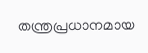തന്ത്രപ്രധാനമായ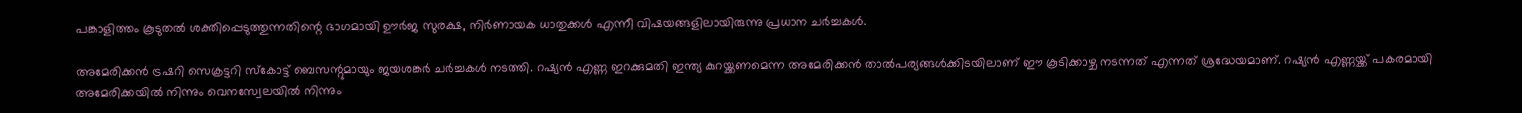പങ്കാളിത്തം കൂടുതല്‍ ശക്തിപ്പെടുത്തുന്നതിന്റെ ഭാഗമായി ഊര്‍ജ സുരക്ഷ, നിര്‍ണായക ധാതുക്കള്‍ എന്നീ വിഷയങ്ങളിലായിരുന്നു പ്രധാന ചര്‍ച്ചകള്‍.

അമേരിക്കന്‍ ട്രഷറി സെക്രട്ടറി സ്‌കോട്ട് ബെസന്റുമായും ജയശങ്കര്‍ ചര്‍ച്ചകള്‍ നടത്തി. റഷ്യന്‍ എണ്ണ ഇറക്കുമതി ഇന്ത്യ കുറയ്ക്കണമെന്ന അമേരിക്കന്‍ താല്‍പര്യങ്ങള്‍ക്കിടയിലാണ് ഈ കൂടിക്കാഴ്ച നടന്നത് എന്നത് ശ്രദ്ധേയമാണ്. റഷ്യന്‍ എണ്ണയ്ക്ക് പകരമായി അമേരിക്കയില്‍ നിന്നും വെനസ്വേലയില്‍ നിന്നും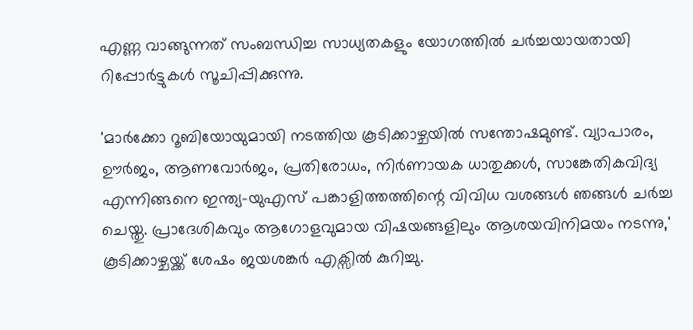എണ്ണ വാങ്ങുന്നത് സംബന്ധിച്ച സാധ്യതകളും യോഗത്തില്‍ ചര്‍ച്ചയായതായി റിപ്പോര്‍ട്ടുകള്‍ സൂചിപ്പിക്കുന്നു.

'മാര്‍ക്കോ റൂബിയോയുമായി നടത്തിയ കൂടിക്കാഴ്ചയില്‍ സന്തോഷമുണ്ട്. വ്യാപാരം, ഊര്‍ജം, ആണവോര്‍ജം, പ്രതിരോധം, നിര്‍ണായക ധാതുക്കള്‍, സാങ്കേതികവിദ്യ എന്നിങ്ങനെ ഇന്ത്യ-യുഎസ് പങ്കാളിത്തത്തിന്റെ വിവിധ വശങ്ങള്‍ ഞങ്ങള്‍ ചര്‍ച്ച ചെയ്തു. പ്രാദേശികവും ആഗോളവുമായ വിഷയങ്ങളിലും ആശയവിനിമയം നടന്നു,' കൂടിക്കാഴ്ചയ്ക്ക് ശേഷം ജയശങ്കര്‍ എക്സില്‍ കുറിച്ചു.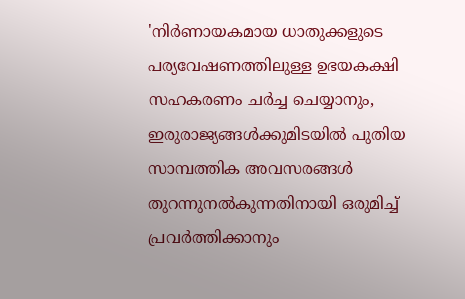'നിര്‍ണായകമായ ധാതുക്കളുടെ പര്യവേഷണത്തിലുള്ള ഉഭയകക്ഷി സഹകരണം ചര്‍ച്ച ചെയ്യാനും, ഇരുരാജ്യങ്ങള്‍ക്കുമിടയില്‍ പുതിയ സാമ്പത്തിക അവസരങ്ങള്‍ തുറന്നുനല്‍കുന്നതിനായി ഒരുമിച്ച് പ്രവര്‍ത്തിക്കാനും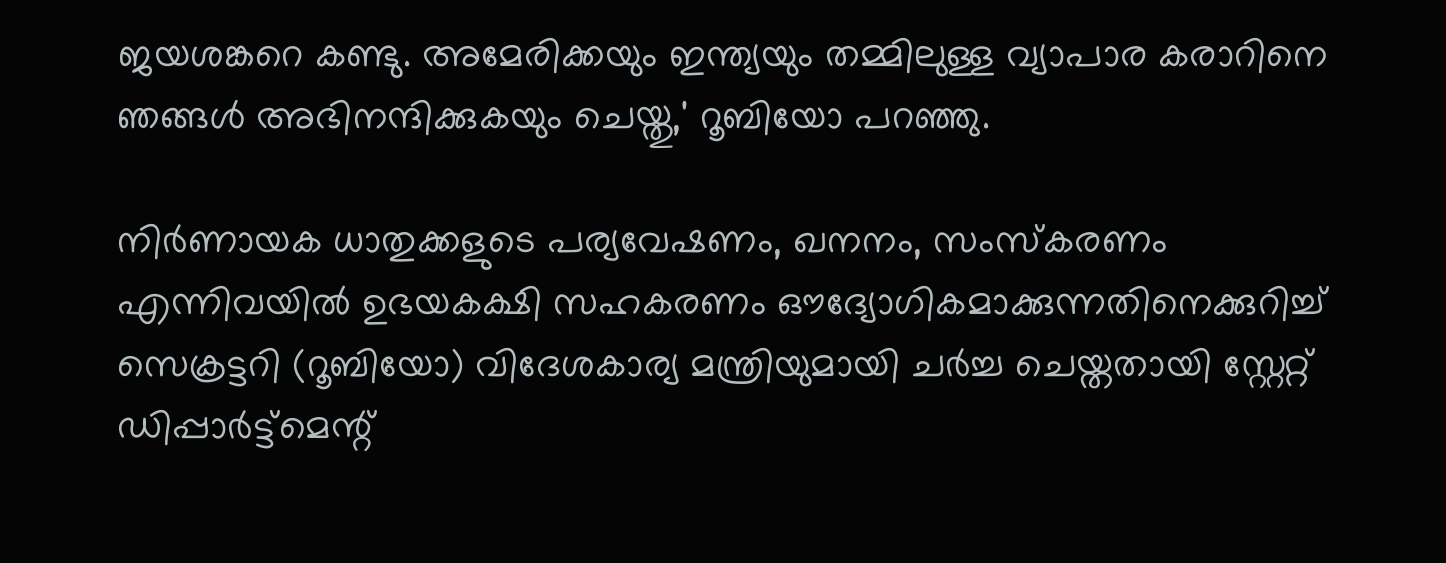ജയശങ്കറെ കണ്ടു. അമേരിക്കയും ഇന്ത്യയും തമ്മിലുള്ള വ്യാപാര കരാറിനെ ഞങ്ങള്‍ അഭിനന്ദിക്കുകയും ചെയ്തു,' റൂബിയോ പറഞ്ഞു.

നിര്‍ണായക ധാതുക്കളുടെ പര്യവേഷണം, ഖനനം, സംസ്‌കരണം എന്നിവയില്‍ ഉഭയകക്ഷി സഹകരണം ഔദ്യോഗികമാക്കുന്നതിനെക്കുറിച്ച് സെക്രട്ടറി (റൂബിയോ) വിദേശകാര്യ മന്ത്രിയുമായി ചര്‍ച്ച ചെയ്തതായി സ്റ്റേറ്റ് ഡിപ്പാര്‍ട്ട്മെന്റ്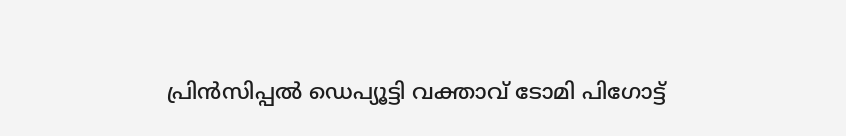പ്രിന്‍സിപ്പല്‍ ഡെപ്യൂട്ടി വക്താവ് ടോമി പിഗോട്ട്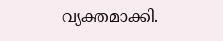വ്യക്തമാക്കി.